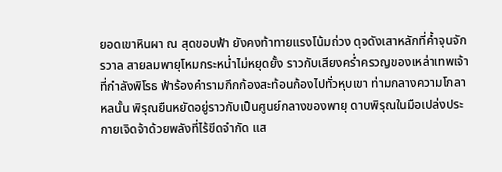ยอดเขาหินผา ณ สุดขอบฟ้า ยังคงท้าทายแรงโน้มถ่วง ดุจดังเสาหลักที่ค้ำจุนจักรวาล สายลมพายุโหมกระหน่ำไม่หยุดยั้ง ราวกับเสียงคร่ำครวญของเหล่าเทพเจ้าที่กำลังพิโรธ ฟ้าร้องคำรามกึกก้องสะท้อนก้องไปทั่วหุบเขา ท่ามกลางความโกลาหลนั้น พิรุณยืนหยัดอยู่ราวกับเป็นศูนย์กลางของพายุ ดาบพิรุณในมือเปล่งประกายเจิดจ้าด้วยพลังที่ไร้ขีดจำกัด แส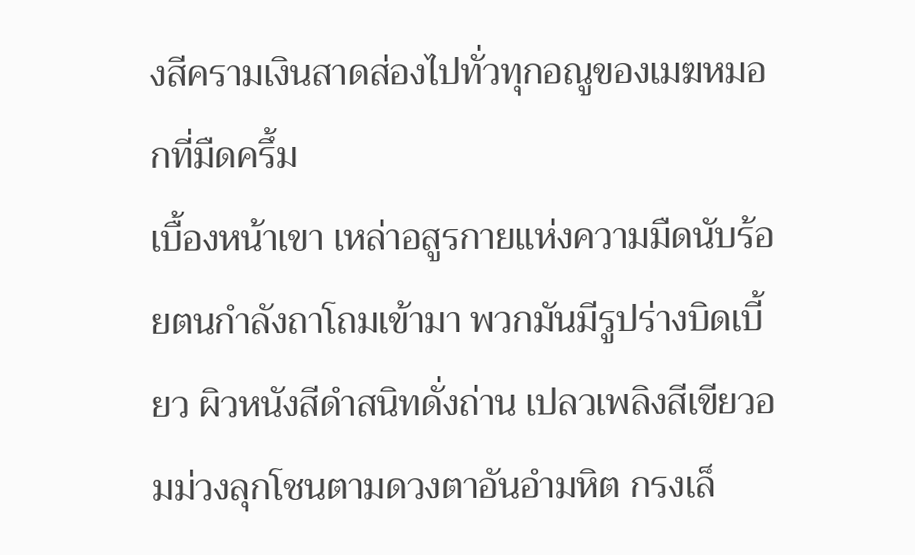งสีครามเงินสาดส่องไปทั่วทุกอณูของเมฆหมอกที่มืดครึ้ม
เบื้องหน้าเขา เหล่าอสูรกายแห่งความมืดนับร้อยตนกำลังถาโถมเข้ามา พวกมันมีรูปร่างบิดเบี้ยว ผิวหนังสีดำสนิทดั่งถ่าน เปลวเพลิงสีเขียวอมม่วงลุกโชนตามดวงตาอันอำมหิต กรงเล็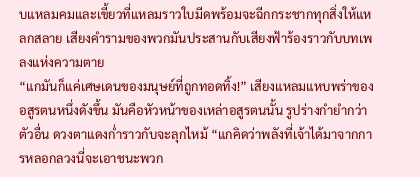บแหลมคมและเขี้ยวที่แหลมราวใบมีดพร้อมจะฉีกกระชากทุกสิ่งให้แหลกสลาย เสียงคำรามของพวกมันประสานกับเสียงฟ้าร้องราวกับบทเพลงแห่งความตาย
“แกมันก็แค่เศษเดนของมนุษย์ที่ถูกทอดทิ้ง!” เสียงแหลมแหบพร่าของอสูรตนหนึ่งดังขึ้น มันคือหัวหน้าของเหล่าอสูรตนนั้น รูปร่างกำยำกว่าตัวอื่น ดวงตาแดงก่ำราวกับจะลุกไหม้ “แกคิดว่าพลังที่เจ้าได้มาจากการหลอกลวงนี่จะเอาชนะพวก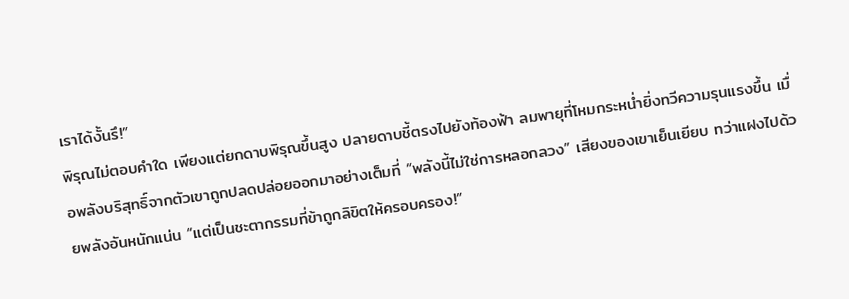เราได้งั้นรึ!”
พิรุณไม่ตอบคำใด เพียงแต่ยกดาบพิรุณขึ้นสูง ปลายดาบชี้ตรงไปยังท้องฟ้า ลมพายุที่โหมกระหน่ำยิ่งทวีความรุนแรงขึ้น เมื่อพลังบริสุทธิ์จากตัวเขาถูกปลดปล่อยออกมาอย่างเต็มที่ “พลังนี้ไม่ใช่การหลอกลวง” เสียงของเขาเย็นเยียบ ทว่าแฝงไปด้วยพลังอันหนักแน่น “แต่เป็นชะตากรรมที่ข้าถูกลิขิตให้ครอบครอง!”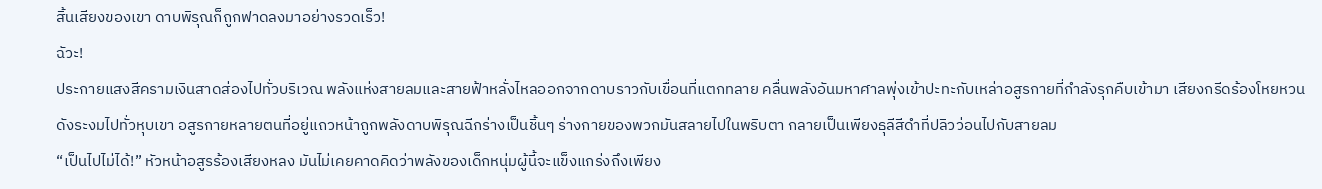สิ้นเสียงของเขา ดาบพิรุณก็ถูกฟาดลงมาอย่างรวดเร็ว!
ฉัวะ!
ประกายแสงสีครามเงินสาดส่องไปทั่วบริเวณ พลังแห่งสายลมและสายฟ้าหลั่งไหลออกจากดาบราวกับเขื่อนที่แตกทลาย คลื่นพลังอันมหาศาลพุ่งเข้าปะทะกับเหล่าอสูรกายที่กำลังรุกคืบเข้ามา เสียงกรีดร้องโหยหวนดังระงมไปทั่วหุบเขา อสูรกายหลายตนที่อยู่แถวหน้าถูกพลังดาบพิรุณฉีกร่างเป็นชิ้นๆ ร่างกายของพวกมันสลายไปในพริบตา กลายเป็นเพียงธุลีสีดำที่ปลิวว่อนไปกับสายลม
“เป็นไปไม่ได้!” หัวหน้าอสูรร้องเสียงหลง มันไม่เคยคาดคิดว่าพลังของเด็กหนุ่มผู้นี้จะแข็งแกร่งถึงเพียง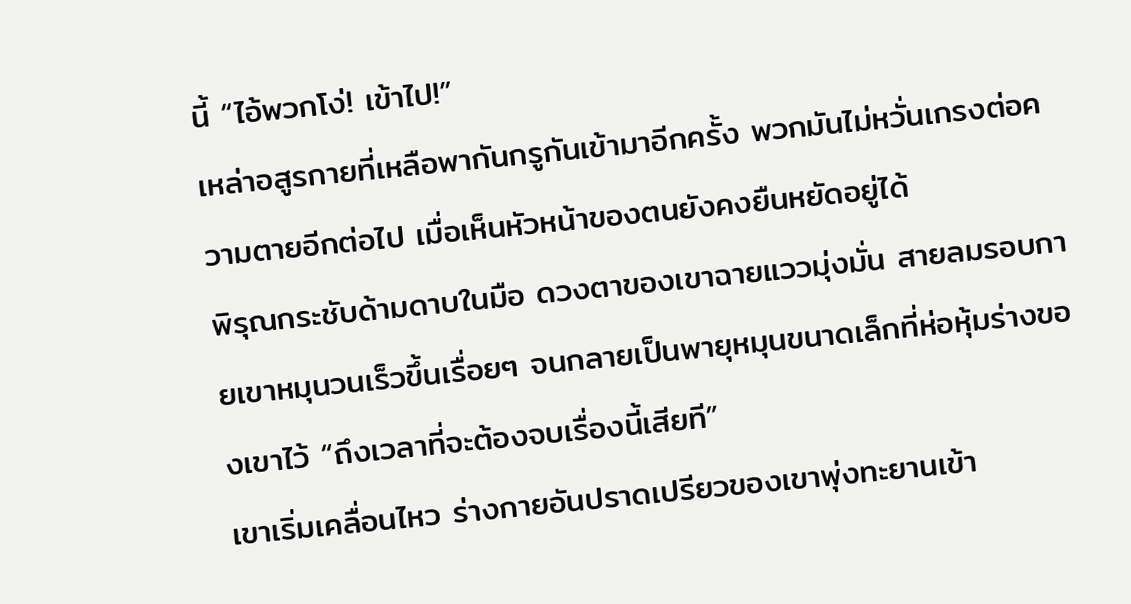นี้ “ไอ้พวกโง่! เข้าไป!”
เหล่าอสูรกายที่เหลือพากันกรูกันเข้ามาอีกครั้ง พวกมันไม่หวั่นเกรงต่อความตายอีกต่อไป เมื่อเห็นหัวหน้าของตนยังคงยืนหยัดอยู่ได้
พิรุณกระชับด้ามดาบในมือ ดวงตาของเขาฉายแววมุ่งมั่น สายลมรอบกายเขาหมุนวนเร็วขึ้นเรื่อยๆ จนกลายเป็นพายุหมุนขนาดเล็กที่ห่อหุ้มร่างของเขาไว้ “ถึงเวลาที่จะต้องจบเรื่องนี้เสียที”
เขาเริ่มเคลื่อนไหว ร่างกายอันปราดเปรียวของเขาพุ่งทะยานเข้า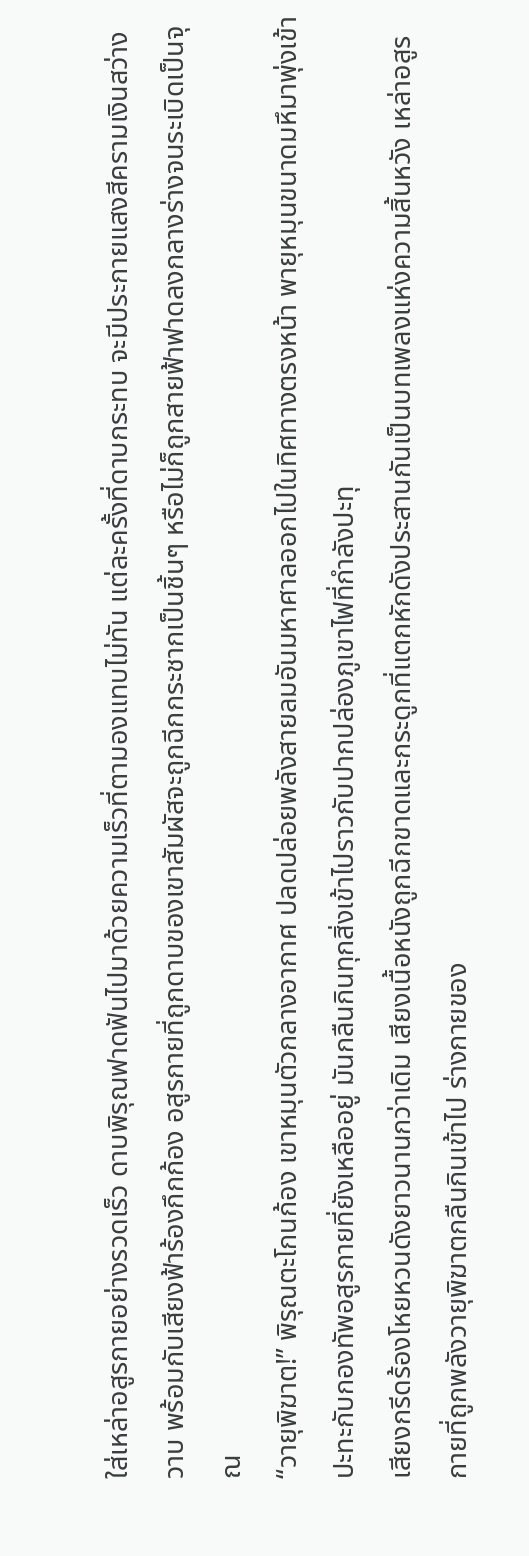ใส่เหล่าอสูรกายอย่างรวดเร็ว ดาบพิรุณฟาดฟันไปมาด้วยความเร็วที่ตามองแทบไม่ทัน แต่ละครั้งที่ดาบกระทบ จะมีประกายแสงสีครามเงินสว่างวาบ พร้อมกับเสียงฟ้าร้องกึกก้อง อสูรกายที่ถูกดาบของเขาสัมผัสจะถูกฉีกกระชากเป็นชิ้นๆ หรือไม่ก็ถูกสายฟ้าฟาดลงกลางร่างจนระเบิดเป็นจุณ
“วายุพิฆาต!” พิรุณตะโกนก้อง เขาหมุนตัวกลางอากาศ ปลดปล่อยพลังสายลมอันมหาศาลออกไปในทิศทางตรงหน้า พายุหมุนขนาดมหึมาพุ่งเข้าปะทะกับกองทัพอสูรกายที่ยังเหลืออยู่ มันกลืนกินทุกสิ่งเข้าไปราวกับปากปล่องภูเขาไฟที่กำลังปะทุ
เสียงกรีดร้องโหยหวนดังยาวนานกว่าเดิม เสียงเนื้อหนังถูกฉีกขาดและกระดูกที่แตกหักดังประสานกันเป็นบทเพลงแห่งความสิ้นหวัง เหล่าอสูรกายที่ถูกพลังวายุพิฆาตกลืนกินเข้าไป ร่างกายของ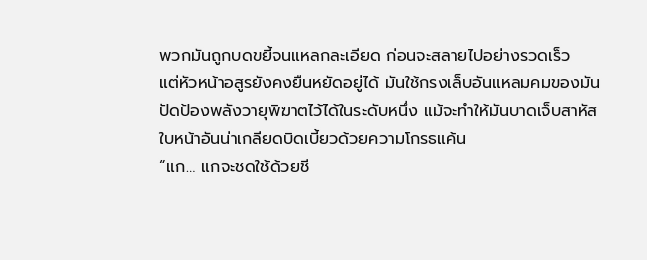พวกมันถูกบดขยี้จนแหลกละเอียด ก่อนจะสลายไปอย่างรวดเร็ว
แต่หัวหน้าอสูรยังคงยืนหยัดอยู่ได้ มันใช้กรงเล็บอันแหลมคมของมันปัดป้องพลังวายุพิฆาตไว้ได้ในระดับหนึ่ง แม้จะทำให้มันบาดเจ็บสาหัส ใบหน้าอันน่าเกลียดบิดเบี้ยวด้วยความโกรธแค้น
“แก… แกจะชดใช้ด้วยชี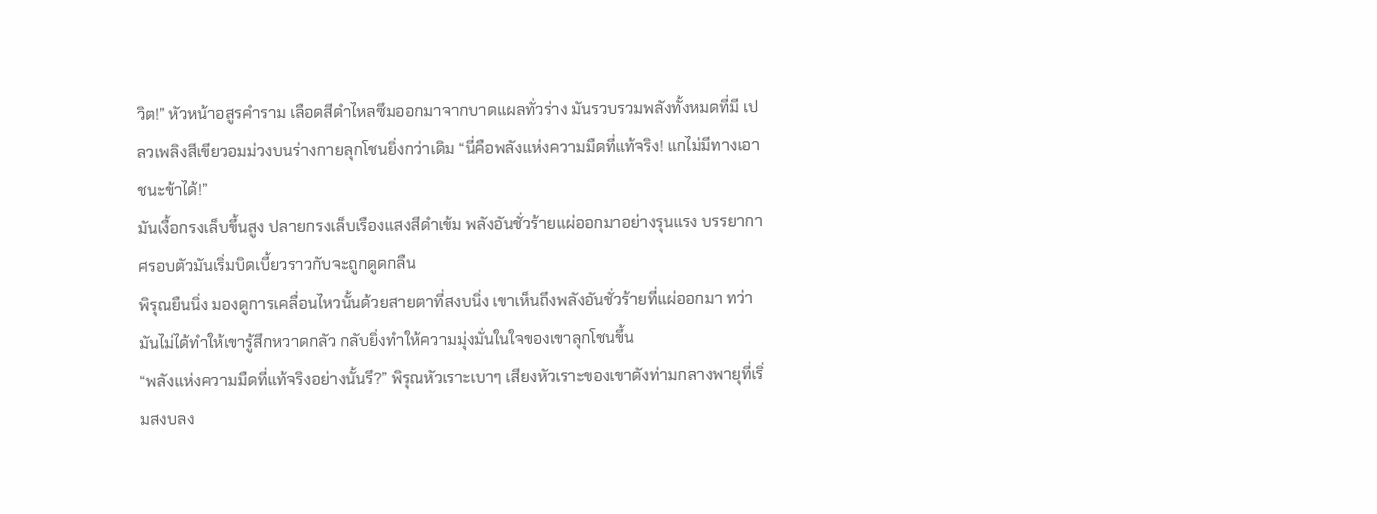วิต!” หัวหน้าอสูรคำราม เลือดสีดำไหลซึมออกมาจากบาดแผลทั่วร่าง มันรวบรวมพลังทั้งหมดที่มี เปลวเพลิงสีเขียวอมม่วงบนร่างกายลุกโชนยิ่งกว่าเดิม “นี่คือพลังแห่งความมืดที่แท้จริง! แกไม่มีทางเอาชนะข้าได้!”
มันเงื้อกรงเล็บขึ้นสูง ปลายกรงเล็บเรืองแสงสีดำเข้ม พลังอันชั่วร้ายแผ่ออกมาอย่างรุนแรง บรรยากาศรอบตัวมันเริ่มบิดเบี้ยวราวกับจะถูกดูดกลืน
พิรุณยืนนิ่ง มองดูการเคลื่อนไหวนั้นด้วยสายตาที่สงบนิ่ง เขาเห็นถึงพลังอันชั่วร้ายที่แผ่ออกมา ทว่ามันไม่ได้ทำให้เขารู้สึกหวาดกลัว กลับยิ่งทำให้ความมุ่งมั่นในใจของเขาลุกโชนขึ้น
“พลังแห่งความมืดที่แท้จริงอย่างนั้นรึ?” พิรุณหัวเราะเบาๆ เสียงหัวเราะของเขาดังท่ามกลางพายุที่เริ่มสงบลง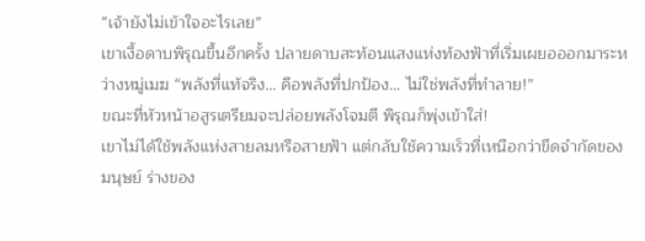“เจ้ายังไม่เข้าใจอะไรเลย”
เขาเงื้อดาบพิรุณขึ้นอีกครั้ง ปลายดาบสะท้อนแสงแห่งท้องฟ้าที่เริ่มเผยอออกมาระหว่างหมู่เมฆ “พลังที่แท้จริง… คือพลังที่ปกป้อง… ไม่ใช่พลังที่ทำลาย!”
ขณะที่หัวหน้าอสูรเตรียมจะปล่อยพลังโจมตี พิรุณก็พุ่งเข้าใส่!
เขาไม่ได้ใช้พลังแห่งสายลมหรือสายฟ้า แต่กลับใช้ความเร็วที่เหนือกว่าขีดจำกัดของมนุษย์ ร่างของ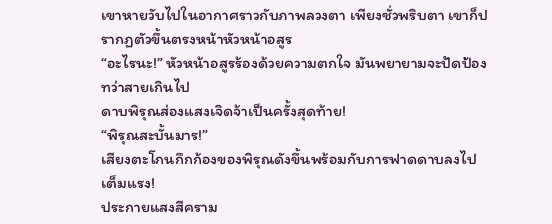เขาหายวับไปในอากาศราวกับภาพลวงตา เพียงชั่วพริบตา เขาก็ปรากฏตัวขึ้นตรงหน้าหัวหน้าอสูร
“อะไรนะ!” หัวหน้าอสูรร้องด้วยความตกใจ มันพยายามจะปัดป้อง ทว่าสายเกินไป
ดาบพิรุณส่องแสงเจิดจ้าเป็นครั้งสุดท้าย!
“พิรุณสะบั้นมาร!”
เสียงตะโกนกึกก้องของพิรุณดังขึ้นพร้อมกับการฟาดดาบลงไปเต็มแรง!
ประกายแสงสีคราม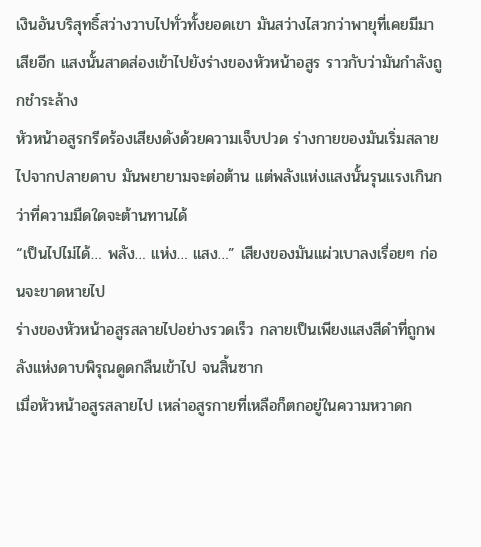เงินอันบริสุทธิ์สว่างวาบไปทั่วทั้งยอดเขา มันสว่างไสวกว่าพายุที่เคยมีมาเสียอีก แสงนั้นสาดส่องเข้าไปยังร่างของหัวหน้าอสูร ราวกับว่ามันกำลังถูกชำระล้าง
หัวหน้าอสูรกรีดร้องเสียงดังด้วยความเจ็บปวด ร่างกายของมันเริ่มสลายไปจากปลายดาบ มันพยายามจะต่อต้าน แต่พลังแห่งแสงนั้นรุนแรงเกินกว่าที่ความมืดใดจะต้านทานได้
“เป็นไปไม่ได้… พลัง… แห่ง… แสง…” เสียงของมันแผ่วเบาลงเรื่อยๆ ก่อนจะขาดหายไป
ร่างของหัวหน้าอสูรสลายไปอย่างรวดเร็ว กลายเป็นเพียงแสงสีดำที่ถูกพลังแห่งดาบพิรุณดูดกลืนเข้าไป จนสิ้นซาก
เมื่อหัวหน้าอสูรสลายไป เหล่าอสูรกายที่เหลือก็ตกอยู่ในความหวาดก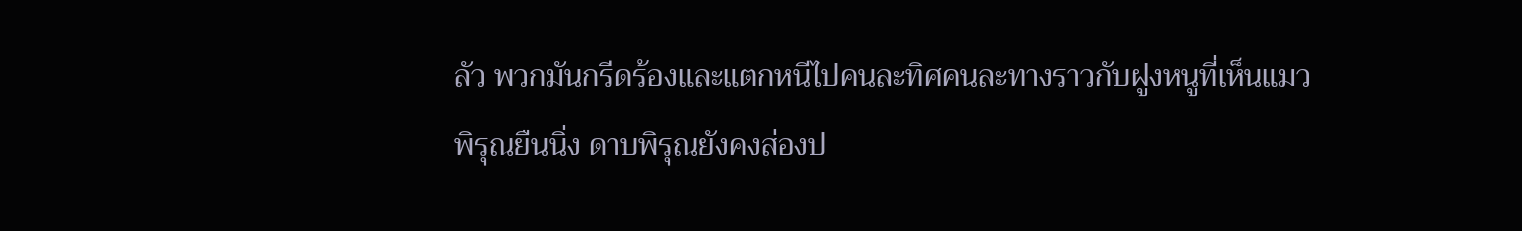ลัว พวกมันกรีดร้องและแตกหนีไปคนละทิศคนละทางราวกับฝูงหนูที่เห็นแมว
พิรุณยืนนิ่ง ดาบพิรุณยังคงส่องป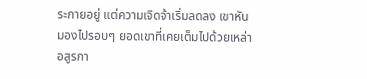ระกายอยู่ แต่ความเจิดจ้าเริ่มลดลง เขาหันมองไปรอบๆ ยอดเขาที่เคยเต็มไปด้วยเหล่าอสูรกา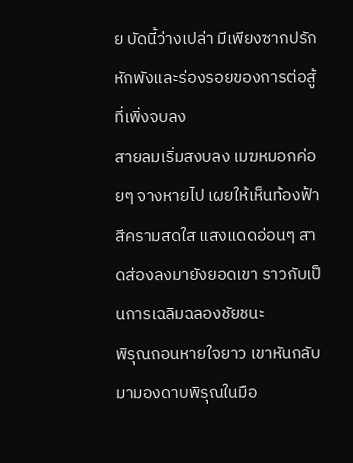ย บัดนี้ว่างเปล่า มีเพียงซากปรักหักพังและร่องรอยของการต่อสู้ที่เพิ่งจบลง
สายลมเริ่มสงบลง เมฆหมอกค่อยๆ จางหายไป เผยให้เห็นท้องฟ้าสีครามสดใส แสงแดดอ่อนๆ สาดส่องลงมายังยอดเขา ราวกับเป็นการเฉลิมฉลองชัยชนะ
พิรุณถอนหายใจยาว เขาหันกลับมามองดาบพิรุณในมือ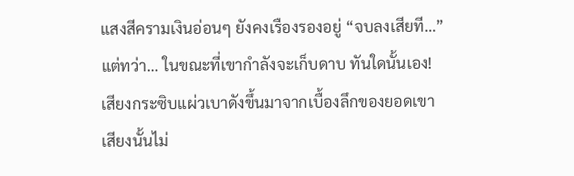แสงสีครามเงินอ่อนๆ ยังคงเรืองรองอยู่ “จบลงเสียที…”
แต่ทว่า… ในขณะที่เขากำลังจะเก็บดาบ ทันใดนั้นเอง!
เสียงกระซิบแผ่วเบาดังขึ้นมาจากเบื้องลึกของยอดเขา เสียงนั้นไม่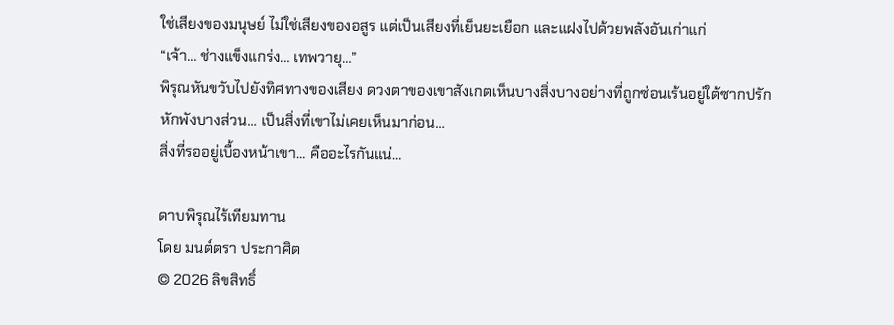ใช่เสียงของมนุษย์ ไม่ใช่เสียงของอสูร แต่เป็นเสียงที่เย็นยะเยือก และแฝงไปด้วยพลังอันเก่าแก่
“เจ้า… ช่างแข็งแกร่ง… เทพวายุ…”
พิรุณหันขวับไปยังทิศทางของเสียง ดวงตาของเขาสังเกตเห็นบางสิ่งบางอย่างที่ถูกซ่อนเร้นอยู่ใต้ซากปรักหักพังบางส่วน… เป็นสิ่งที่เขาไม่เคยเห็นมาก่อน…
สิ่งที่รออยู่เบื้องหน้าเขา… คืออะไรกันแน่…

ดาบพิรุณไร้เทียมทาน
โดย มนต์ตรา ประกาศิต
© 2026 ลิขสิทธิ์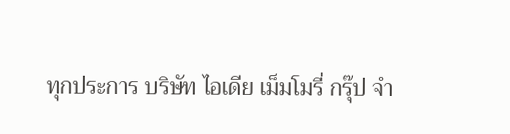ทุกประการ บริษัท ไอเดีย เม็มโมรี่ กรุ๊ป จำ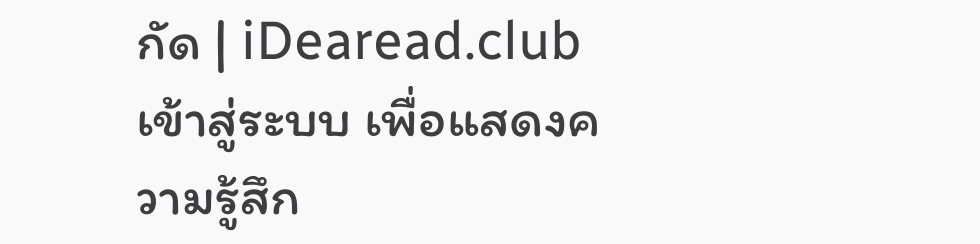กัด | iDearead.club
เข้าสู่ระบบ เพื่อแสดงความรู้สึก